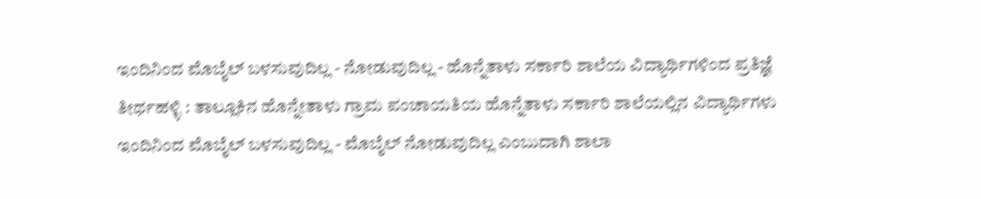ಇಂದಿನಿಂದ ಮೊಬೈಲ್ ಬಳಸುವುದಿಲ್ಲ - ನೋಡುವುದಿಲ್ಲ - ಹೊನ್ನೆತಾಳು ಸರ್ಕಾರಿ ಶಾಲೆಯ ವಿದ್ಯಾರ್ಥಿಗಳಿಂದ ಪ್ರತಿಜ್ಞೆ
ತೀರ್ಥಹಳ್ಳಿ : ತಾಲ್ಲೂಕಿನ ಹೊನ್ನೇತಾಳು ಗ್ರಾಮ ಪಂಚಾಯತಿಯ ಹೊನ್ನೆತಾಳು ಸರ್ಕಾರಿ ಶಾಲೆಯಲ್ಲಿನ ವಿದ್ಯಾರ್ಥಿಗಳು ಇಂದಿನಿಂದ ಮೊಬೈಲ್ ಬಳಸುವುದಿಲ್ಲ - ಮೊಬೈಲ್ ನೋಡುವುದಿಲ್ಲ ಎಂಬುದಾಗಿ ಶಾಲಾ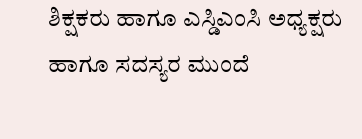ಶಿಕ್ಷಕರು ಹಾಗೂ ಎಸ್ಡಿಎಂಸಿ ಅಧ್ಯಕ್ಷರು ಹಾಗೂ ಸದಸ್ಯರ ಮುಂದೆ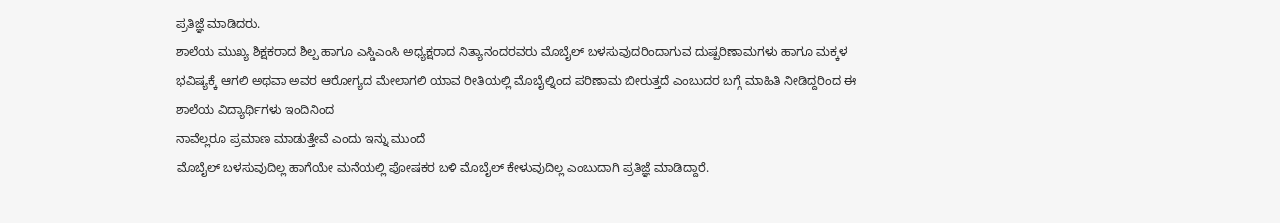ಪ್ರತಿಜ್ಞೆ ಮಾಡಿದರು.
ಶಾಲೆಯ ಮುಖ್ಯ ಶಿಕ್ಷಕರಾದ ಶಿಲ್ಪ ಹಾಗೂ ಎಸ್ಡಿಎಂಸಿ ಅಧ್ಯಕ್ಷರಾದ ನಿತ್ಯಾನಂದರವರು ಮೊಬೈಲ್ ಬಳಸುವುದರಿಂದಾಗುವ ದುಷ್ಪರಿಣಾಮಗಳು ಹಾಗೂ ಮಕ್ಕಳ ಭವಿಷ್ಯಕ್ಕೆ ಆಗಲಿ ಅಥವಾ ಅವರ ಆರೋಗ್ಯದ ಮೇಲಾಗಲಿ ಯಾವ ರೀತಿಯಲ್ಲಿ ಮೊಬೈಲ್ನಿಂದ ಪರಿಣಾಮ ಬೀರುತ್ತದೆ ಎಂಬುದರ ಬಗ್ಗೆ ಮಾಹಿತಿ ನೀಡಿದ್ದರಿಂದ ಈ ಶಾಲೆಯ ವಿದ್ಯಾರ್ಥಿಗಳು ಇಂದಿನಿಂದ
ನಾವೆಲ್ಲರೂ ಪ್ರಮಾಣ ಮಾಡುತ್ತೇವೆ ಎಂದು ಇನ್ನು ಮುಂದೆ
ಮೊಬೈಲ್ ಬಳಸುವುದಿಲ್ಲ ಹಾಗೆಯೇ ಮನೆಯಲ್ಲಿ ಪೋಷಕರ ಬಳಿ ಮೊಬೈಲ್ ಕೇಳುವುದಿಲ್ಲ ಎಂಬುದಾಗಿ ಪ್ರತಿಜ್ಞೆ ಮಾಡಿದ್ದಾರೆ.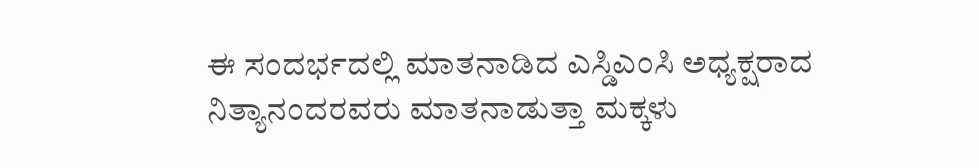ಈ ಸಂದರ್ಭದಲ್ಲಿ ಮಾತನಾಡಿದ ಎಸ್ಡಿಎಂಸಿ ಅಧ್ಯಕ್ಷರಾದ ನಿತ್ಯಾನಂದರವರು ಮಾತನಾಡುತ್ತಾ ಮಕ್ಕಳು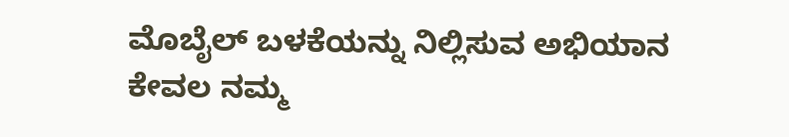ಮೊಬೈಲ್ ಬಳಕೆಯನ್ನು ನಿಲ್ಲಿಸುವ ಅಭಿಯಾನ ಕೇವಲ ನಮ್ಮ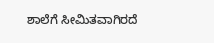ಶಾಲೆಗೆ ಸೀಮಿತವಾಗಿರದೆ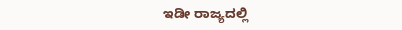ಇಡೀ ರಾಜ್ಯದಲ್ಲಿ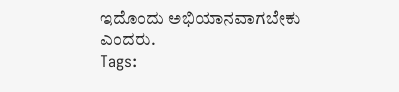ಇದೊಂದು ಅಭಿಯಾನವಾಗಬೇಕು ಎಂದರು.
Tags: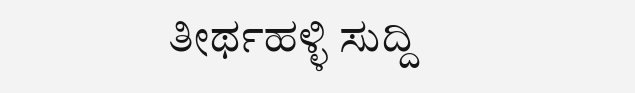ತೀರ್ಥಹಳ್ಳಿ ಸುದ್ದಿ